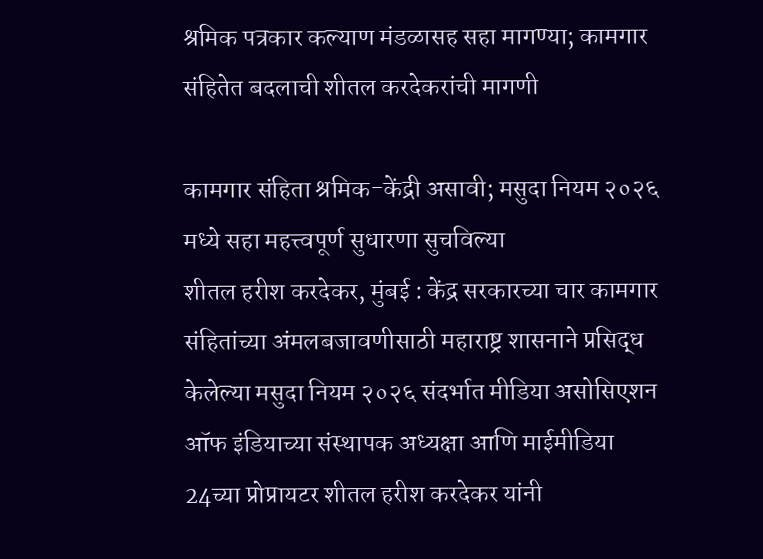श्रमिक पत्रकार कल्याण मंडळासह सहा मागण्या; कामगार संहितेत बदलाची शीतल करदेकरांची मागणी

कामगार संहिता श्रमिक-केंद्री असावी; मसुदा नियम २०२६ मध्ये सहा महत्त्वपूर्ण सुधारणा सुचविल्या
शीतल हरीश करदेकर, मुंबई : केंद्र सरकारच्या चार कामगार संहितांच्या अंमलबजावणीसाठी महाराष्ट्र शासनाने प्रसिद्ध केलेल्या मसुदा नियम २०२६ संदर्भात मीडिया असोसिएशन ऑफ इंडियाच्या संस्थापक अध्यक्षा आणि माईमीडिया 24च्या प्रोप्रायटर शीतल हरीश करदेकर यांनी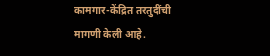कामगार-केंद्रित तरतुदींची मागणी केली आहे.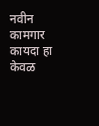नवीन कामगार कायदा हा केवळ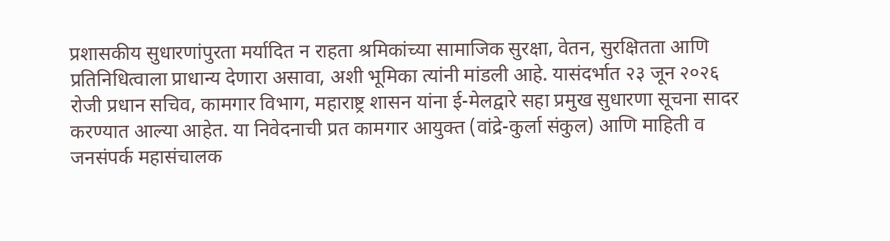प्रशासकीय सुधारणांपुरता मर्यादित न राहता श्रमिकांच्या सामाजिक सुरक्षा, वेतन, सुरक्षितता आणि प्रतिनिधित्वाला प्राधान्य देणारा असावा, अशी भूमिका त्यांनी मांडली आहे. यासंदर्भात २३ जून २०२६ रोजी प्रधान सचिव, कामगार विभाग, महाराष्ट्र शासन यांना ई-मेलद्वारे सहा प्रमुख सुधारणा सूचना सादर करण्यात आल्या आहेत. या निवेदनाची प्रत कामगार आयुक्त (वांद्रे-कुर्ला संकुल) आणि माहिती व जनसंपर्क महासंचालक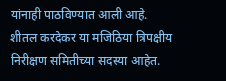यांनाही पाठविण्यात आली आहे.
शीतल करदेकर या मजिठिया त्रिपक्षीय निरीक्षण समितीच्या सदस्या आहेत.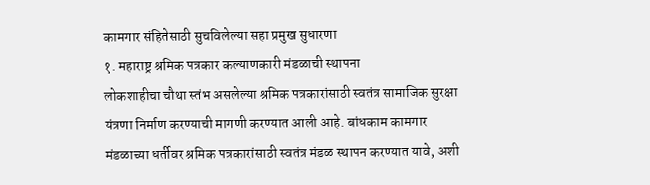कामगार संहितेसाठी सुचविलेल्या सहा प्रमुख सुधारणा
१. महाराष्ट्र श्रमिक पत्रकार कल्याणकारी मंडळाची स्थापना
लोकशाहीचा चौथा स्तंभ असलेल्या श्रमिक पत्रकारांसाठी स्वतंत्र सामाजिक सुरक्षा यंत्रणा निर्माण करण्याची मागणी करण्यात आली आहे. बांधकाम कामगार मंडळाच्या धर्तीवर श्रमिक पत्रकारांसाठी स्वतंत्र मंडळ स्थापन करण्यात यावे, अशी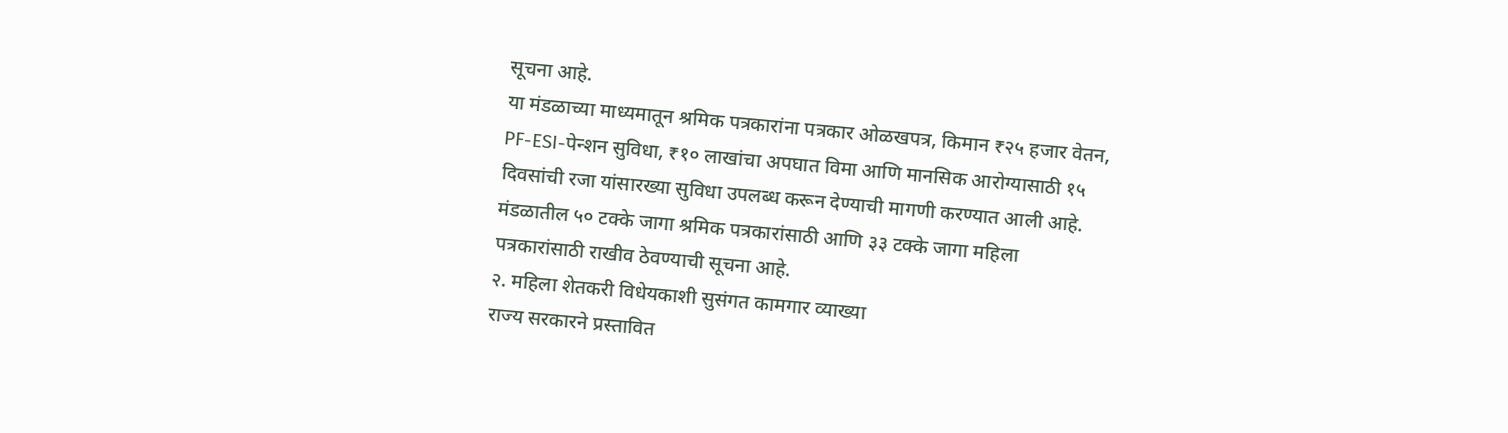सूचना आहे.
या मंडळाच्या माध्यमातून श्रमिक पत्रकारांना पत्रकार ओळखपत्र, किमान ₹२५ हजार वेतन, PF-ESI-पेन्शन सुविधा, ₹१० लाखांचा अपघात विमा आणि मानसिक आरोग्यासाठी १५ दिवसांची रजा यांसारख्या सुविधा उपलब्ध करून देण्याची मागणी करण्यात आली आहे. मंडळातील ५० टक्के जागा श्रमिक पत्रकारांसाठी आणि ३३ टक्के जागा महिला पत्रकारांसाठी राखीव ठेवण्याची सूचना आहे.
२. महिला शेतकरी विधेयकाशी सुसंगत कामगार व्याख्या
राज्य सरकारने प्रस्तावित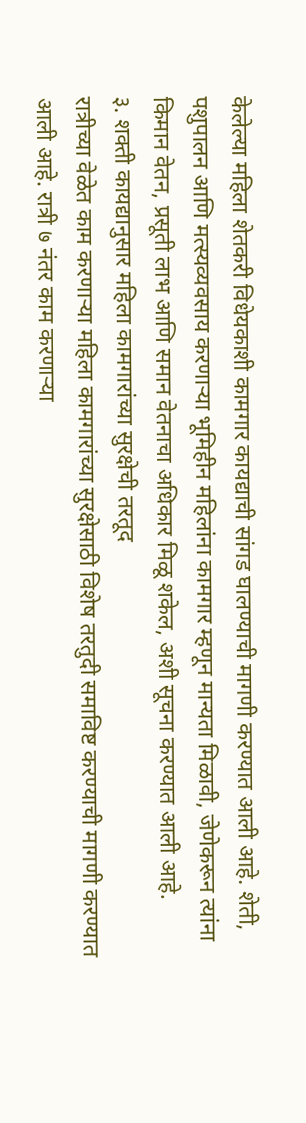केलेल्या महिला शेतकरी विधेयकाशी कामगार कायद्याची सांगड घालण्याची मागणी करण्यात आली आहे. शेती, पशुपालन आणि मत्स्यव्यवसाय करणाऱ्या भूमिहीन महिलांना कामगार म्हणून मान्यता मिळावी, जेणेकरून त्यांना किमान वेतन, प्रसूती लाभ आणि समान वेतनाचा अधिकार मिळू शकेल, अशी सूचना करण्यात आली आहे.
३. शक्ती कायद्यानुसार महिला कामगारांच्या सुरक्षेची तरतूद
रात्रीच्या वेळेत काम करणाऱ्या महिला कामगारांच्या सुरक्षेसाठी विशेष तरतुदी समाविष्ट करण्याची मागणी करण्यात आली आहे. रात्री ७ नंतर काम करणाऱ्या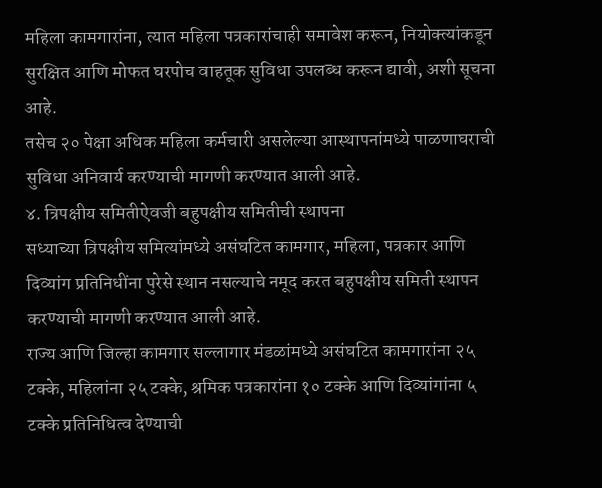महिला कामगारांना, त्यात महिला पत्रकारांचाही समावेश करून, नियोक्त्यांकडून सुरक्षित आणि मोफत घरपोच वाहतूक सुविधा उपलब्ध करून द्यावी, अशी सूचना आहे.
तसेच २० पेक्षा अधिक महिला कर्मचारी असलेल्या आस्थापनांमध्ये पाळणाघराची सुविधा अनिवार्य करण्याची मागणी करण्यात आली आहे.
४. त्रिपक्षीय समितीऐवजी बहुपक्षीय समितीची स्थापना
सध्याच्या त्रिपक्षीय समित्यांमध्ये असंघटित कामगार, महिला, पत्रकार आणि दिव्यांग प्रतिनिधींना पुरेसे स्थान नसल्याचे नमूद करत बहुपक्षीय समिती स्थापन करण्याची मागणी करण्यात आली आहे.
राज्य आणि जिल्हा कामगार सल्लागार मंडळांमध्ये असंघटित कामगारांना २५ टक्के, महिलांना २५ टक्के, श्रमिक पत्रकारांना १० टक्के आणि दिव्यांगांना ५ टक्के प्रतिनिधित्व देण्याची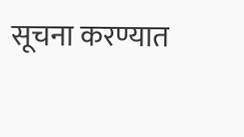सूचना करण्यात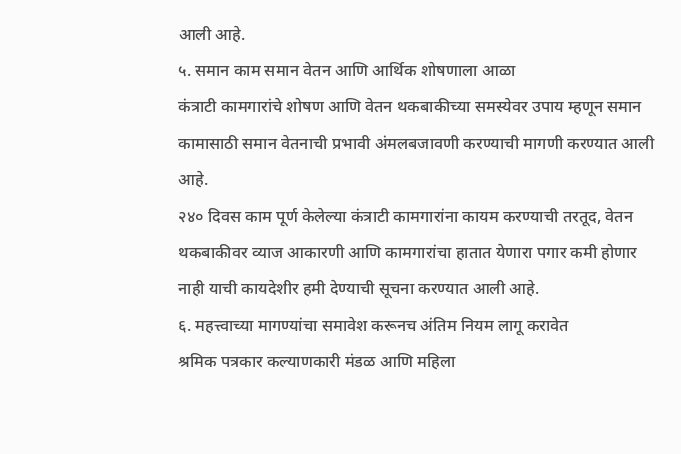आली आहे.
५. समान काम समान वेतन आणि आर्थिक शोषणाला आळा
कंत्राटी कामगारांचे शोषण आणि वेतन थकबाकीच्या समस्येवर उपाय म्हणून समान कामासाठी समान वेतनाची प्रभावी अंमलबजावणी करण्याची मागणी करण्यात आली आहे.
२४० दिवस काम पूर्ण केलेल्या कंत्राटी कामगारांना कायम करण्याची तरतूद, वेतन थकबाकीवर व्याज आकारणी आणि कामगारांचा हातात येणारा पगार कमी होणार नाही याची कायदेशीर हमी देण्याची सूचना करण्यात आली आहे.
६. महत्त्वाच्या मागण्यांचा समावेश करूनच अंतिम नियम लागू करावेत
श्रमिक पत्रकार कल्याणकारी मंडळ आणि महिला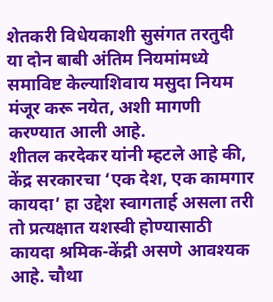शेतकरी विधेयकाशी सुसंगत तरतुदी या दोन बाबी अंतिम नियमांमध्ये समाविष्ट केल्याशिवाय मसुदा नियम मंजूर करू नयेत, अशी मागणी करण्यात आली आहे.
शीतल करदेकर यांनी म्हटले आहे की, केंद्र सरकारचा ‘एक देश, एक कामगार कायदा’ हा उद्देश स्वागतार्ह असला तरी तो प्रत्यक्षात यशस्वी होण्यासाठी कायदा श्रमिक-केंद्री असणे आवश्यक आहे. चौथा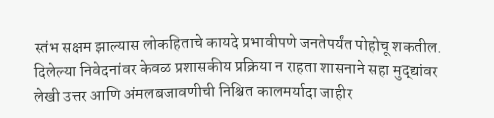स्तंभ सक्षम झाल्यास लोकहिताचे कायदे प्रभावीपणे जनतेपर्यंत पोहोचू शकतील.
दिलेल्या निवेदनांवर केवळ प्रशासकीय प्रक्रिया न राहता शासनाने सहा मुद्द्यांवर लेखी उत्तर आणि अंमलबजावणीची निश्चित कालमर्यादा जाहीर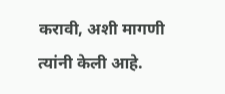करावी, अशी मागणी त्यांनी केली आहे.